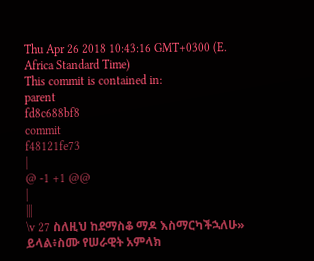Thu Apr 26 2018 10:43:16 GMT+0300 (E. Africa Standard Time)
This commit is contained in:
parent
fd8c688bf8
commit
f48121fe73
|
@ -1 +1 @@
|
|||
\v 27 ስለዚህ ከደማስቆ ማዶ እስማርካችኋለሁ» ይላል፥ስሙ የሠራዊት አምላክ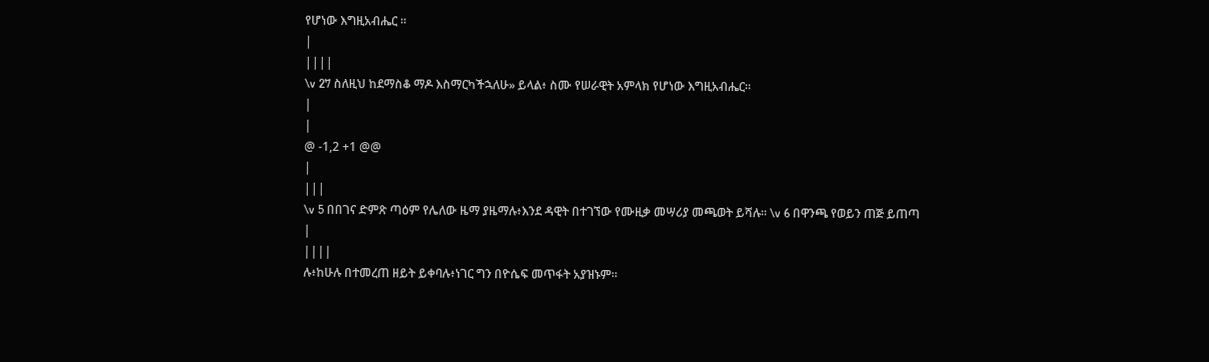የሆነው እግዚአብሔር ።
|
||||
\v 27 ስለዚህ ከደማስቆ ማዶ እስማርካችኋለሁ» ይላል፥ ስሙ የሠራዊት አምላክ የሆነው እግዚአብሔር።
|
|
@ -1,2 +1 @@
|
|||
\v 5 በበገና ድምጽ ጣዕም የሌለው ዜማ ያዜማሉ፥እንደ ዳዊት በተገኘው የሙዚቃ መሣሪያ መጫወት ይሻሉ። \v 6 በዋንጫ የወይን ጠጅ ይጠጣ
|
||||
ሉ፥ከሁሉ በተመረጠ ዘይት ይቀባሉ፥ነገር ግን በዮሴፍ መጥፋት አያዝኑም።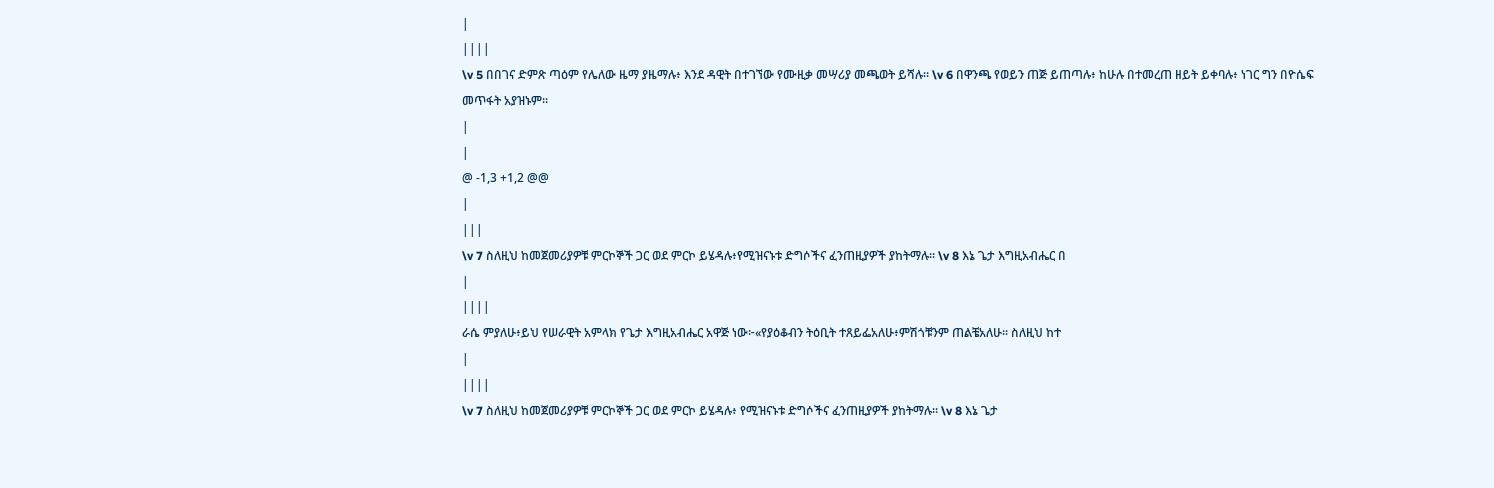|
||||
\v 5 በበገና ድምጽ ጣዕም የሌለው ዜማ ያዜማሉ፥ እንደ ዳዊት በተገኘው የሙዚቃ መሣሪያ መጫወት ይሻሉ። \v 6 በዋንጫ የወይን ጠጅ ይጠጣሉ፥ ከሁሉ በተመረጠ ዘይት ይቀባሉ፥ ነገር ግን በዮሴፍ መጥፋት አያዝኑም።
|
|
@ -1,3 +1,2 @@
|
|||
\v 7 ስለዚህ ከመጀመሪያዎቹ ምርኮኞች ጋር ወደ ምርኮ ይሄዳሉ፥የሚዝናኑቱ ድግሶችና ፈንጠዚያዎች ያከትማሉ። \v 8 እኔ ጌታ እግዚአብሔር በ
|
||||
ራሴ ምያለሁ፥ይህ የሠራዊት አምላክ የጌታ እግዚአብሔር አዋጅ ነው፦«የያዕቆብን ትዕቢት ተጸይፌአለሁ፥ምሽጎቹንም ጠልቼአለሁ። ስለዚህ ከተ
|
||||
\v 7 ስለዚህ ከመጀመሪያዎቹ ምርኮኞች ጋር ወደ ምርኮ ይሄዳሉ፥ የሚዝናኑቱ ድግሶችና ፈንጠዚያዎች ያከትማሉ። \v 8 እኔ ጌታ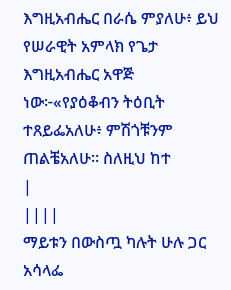እግዚአብሔር በራሴ ምያለሁ፥ ይህ የሠራዊት አምላክ የጌታ እግዚአብሔር አዋጅ ነው፦«የያዕቆብን ትዕቢት ተጸይፌአለሁ፥ ምሽጎቹንም ጠልቼአለሁ። ስለዚህ ከተ
|
||||
ማይቱን በውስጧ ካሉት ሁሉ ጋር አሳላፌ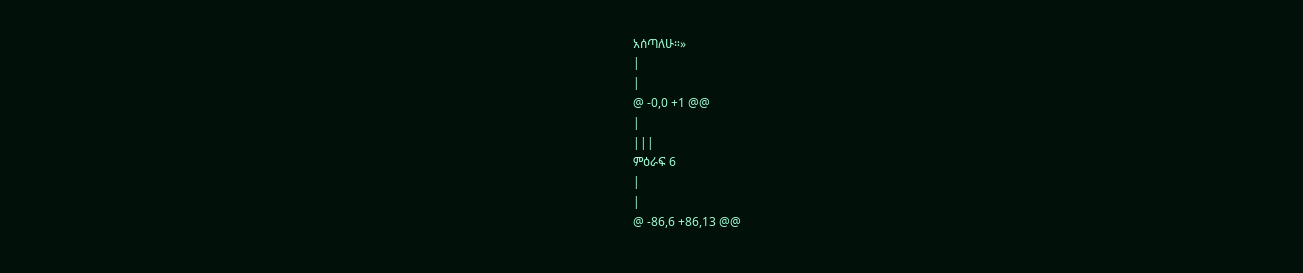አሰጣለሁ።»
|
|
@ -0,0 +1 @@
|
|||
ምዕራፍ 6
|
|
@ -86,6 +86,13 @@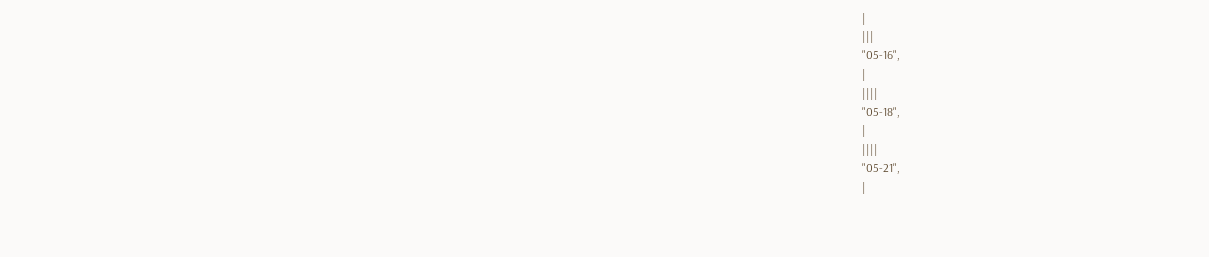|
|||
"05-16",
|
||||
"05-18",
|
||||
"05-21",
|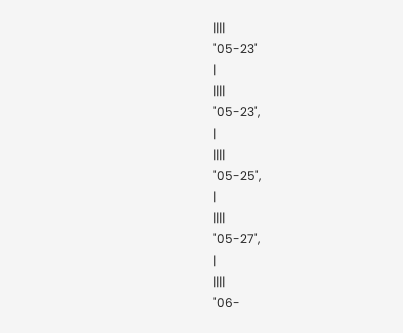||||
"05-23"
|
||||
"05-23",
|
||||
"05-25",
|
||||
"05-27",
|
||||
"06-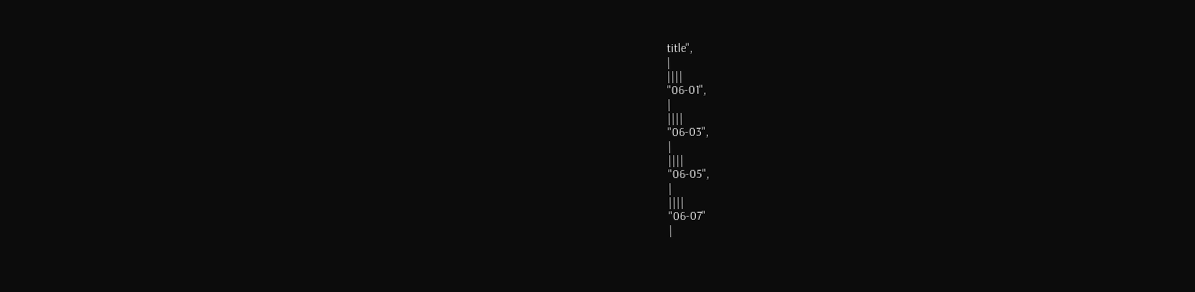title",
|
||||
"06-01",
|
||||
"06-03",
|
||||
"06-05",
|
||||
"06-07"
|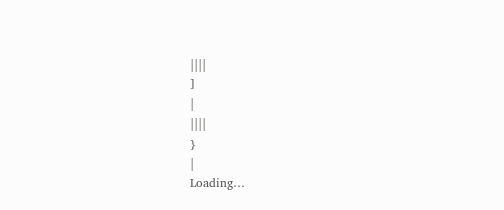||||
]
|
||||
}
|
Loading…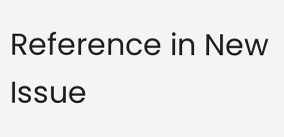Reference in New Issue